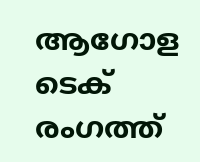ആഗോള ടെക് രംഗത്ത്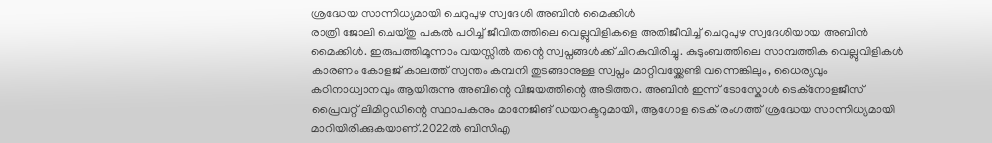ശ്രദ്ധേയ സാന്നിധ്യമായി ചെറുപുഴ സ്വദേശി അബിൻ മൈക്കിൾ
രാത്രി ജോലി ചെയ്തു പകൽ പഠിച്ച് ജീവിതത്തിലെ വെല്ലുവിളികളെ അതിജീവിച്ച് ചെറുപുഴ സ്വദേശിയായ അബിൻ മൈക്കിൾ. ഇരുപത്തിമൂന്നാം വയസ്സിൽ തന്റെ സ്വപ്നങ്ങൾക്ക് ചിറകുവിരിച്ചു. കുടുംബത്തിലെ സാമ്പത്തിക വെല്ലുവിളികൾ കാരണം കോളജ് കാലത്ത് സ്വന്തം കമ്പനി തുടങ്ങാനുള്ള സ്വപ്നം മാറ്റിവയ്ക്കേണ്ടി വന്നെങ്കിലും, ധൈര്യവും കഠിനാധ്വാനവും ആയിരുന്നു അബിന്റെ വിജയത്തിന്റെ അടിത്തറ. അബിൻ ഇന്ന് ടോസ്കോൾ ടെക്നോളജീസ് പ്രൈവറ്റ് ലിമിറ്റഡിന്റെ സ്ഥാപകനും മാനേജിങ് ഡയറക്ടറുമായി, ആഗോള ടെക് രംഗത്ത് ശ്രദ്ധേയ സാന്നിധ്യമായി മാറിയിരിക്കുകയാണ്.2022ൽ ബിസിഎ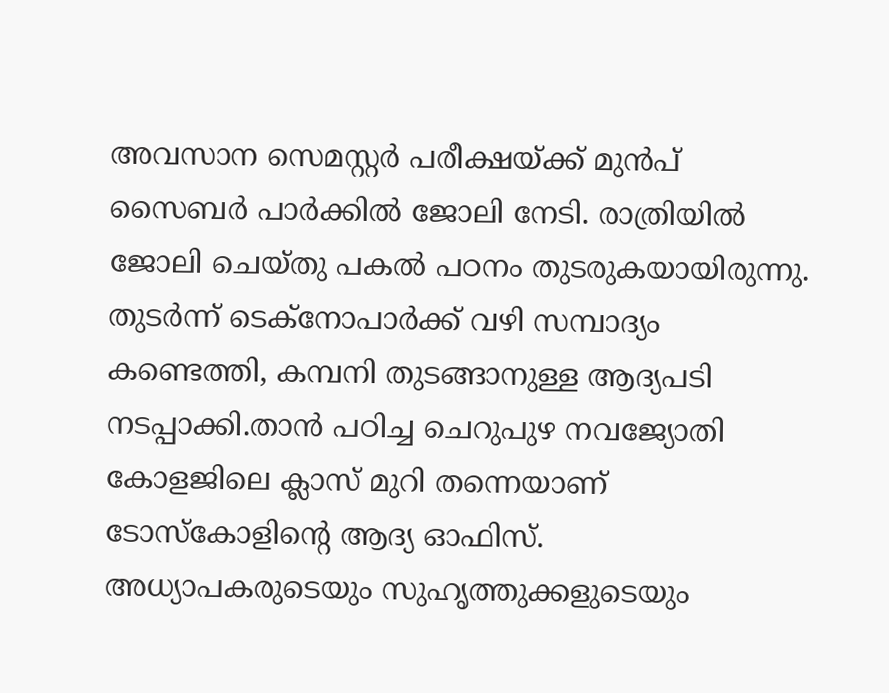അവസാന സെമസ്റ്റർ പരീക്ഷയ്ക്ക് മുൻപ് സൈബർ പാർക്കിൽ ജോലി നേടി. രാത്രിയിൽ ജോലി ചെയ്തു പകൽ പഠനം തുടരുകയായിരുന്നു. തുടർന്ന് ടെക്നോപാർക്ക് വഴി സമ്പാദ്യം കണ്ടെത്തി, കമ്പനി തുടങ്ങാനുള്ള ആദ്യപടി നടപ്പാക്കി.താൻ പഠിച്ച ചെറുപുഴ നവജ്യോതി കോളജിലെ ക്ലാസ് മുറി തന്നെയാണ് ടോസ്കോളിന്റെ ആദ്യ ഓഫിസ്.
അധ്യാപകരുടെയും സുഹൃത്തുക്കളുടെയും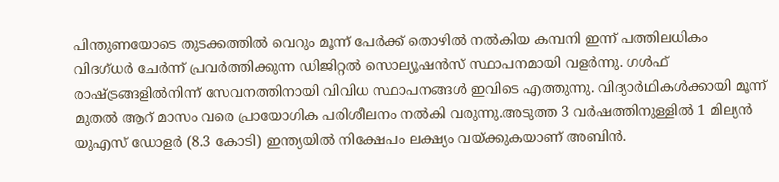പിന്തുണയോടെ തുടക്കത്തിൽ വെറും മൂന്ന് പേർക്ക് തൊഴിൽ നൽകിയ കമ്പനി ഇന്ന് പത്തിലധികം വിദഗ്ധർ ചേർന്ന് പ്രവർത്തിക്കുന്ന ഡിജിറ്റൽ സൊല്യൂഷൻസ് സ്ഥാപനമായി വളർന്നു. ഗൾഫ് രാഷ്ട്രങ്ങളിൽനിന്ന് സേവനത്തിനായി വിവിധ സ്ഥാപനങ്ങൾ ഇവിടെ എത്തുന്നു. വിദ്യാർഥികൾക്കായി മൂന്ന് മുതൽ ആറ് മാസം വരെ പ്രായോഗിക പരിശീലനം നൽകി വരുന്നു.അടുത്ത 3 വർഷത്തിനുള്ളിൽ 1 മില്യൻ യുഎസ് ഡോളർ (8.3 കോടി) ഇന്ത്യയിൽ നിക്ഷേപം ലക്ഷ്യം വയ്ക്കുകയാണ് അബിൻ.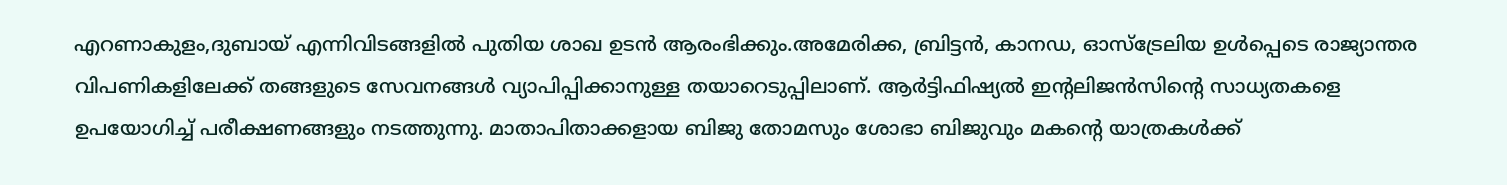എറണാകുളം,ദുബായ് എന്നിവിടങ്ങളിൽ പുതിയ ശാഖ ഉടൻ ആരംഭിക്കും.അമേരിക്ക, ബ്രിട്ടൻ, കാനഡ, ഓസ്ട്രേലിയ ഉൾപ്പെടെ രാജ്യാന്തര വിപണികളിലേക്ക് തങ്ങളുടെ സേവനങ്ങൾ വ്യാപിപ്പിക്കാനുള്ള തയാറെടുപ്പിലാണ്. ആർട്ടിഫിഷ്യൽ ഇന്റലിജൻസിന്റെ സാധ്യതകളെ ഉപയോഗിച്ച് പരീക്ഷണങ്ങളും നടത്തുന്നു. മാതാപിതാക്കളായ ബിജു തോമസും ശോഭാ ബിജുവും മകന്റെ യാത്രകൾക്ക്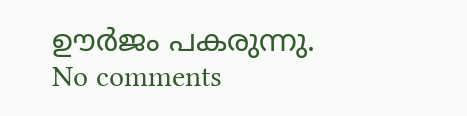ഊർജം പകരുന്നു.
No comments